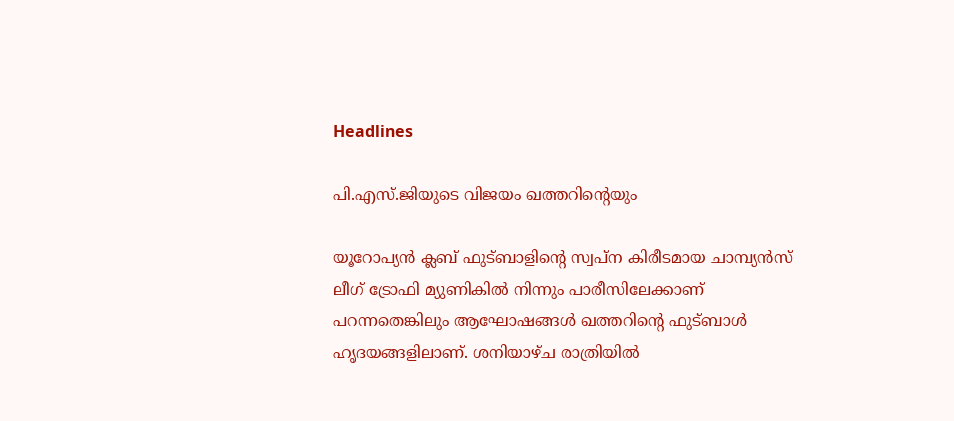Headlines

പി.എസ്.ജിയുടെ വിജയം ഖത്തറിന്റെയും

യൂറോപ്യൻ ക്ലബ് ഫുട്ബാളിന്റെ സ്വപ്ന കിരീടമായ ചാമ്പ്യൻസ് ലീഗ് ട്രോഫി മ്യുണികിൽ നിന്നും പാരീസിലേക്കാണ് പറന്നതെങ്കിലും ആഘോഷങ്ങൾ ഖത്തറിന്റെ ഫുട്ബാൾ ഹൃദയങ്ങളിലാണ്. ശനിയാഴ്ച രാത്രിയിൽ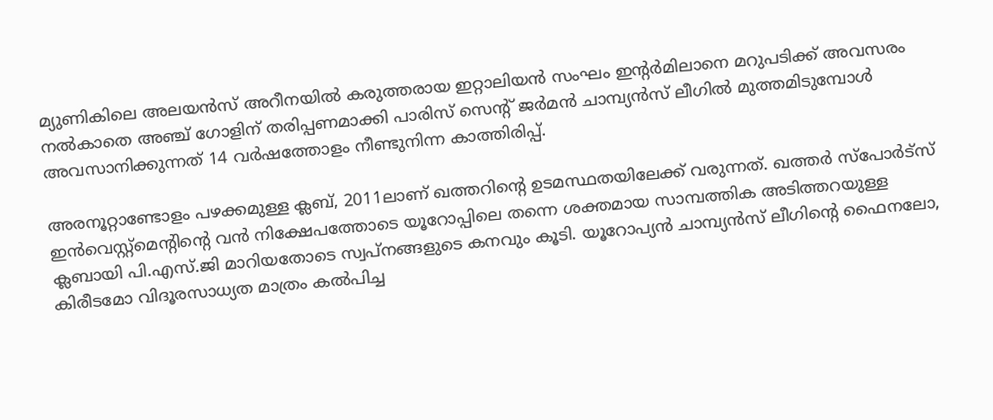മ്യുണികിലെ അലയൻസ് അറീനയിൽ കരുത്തരായ ഇറ്റാലിയൻ സംഘം ഇന്റർമിലാനെ മറുപടിക്ക് അവസരം നൽകാതെ അഞ്ച് ഗോളിന് തരിപ്പണമാക്കി പാരിസ് സെന്റ് ജർമൻ ചാമ്പ്യൻസ് ലീഗിൽ മുത്തമിടുമ്പോൾ അവസാനിക്കുന്നത് 14 വർഷത്തോളം നീണ്ടുനിന്ന കാത്തിരിപ്പ്.

അരനൂറ്റാണ്ടോളം പഴക്കമുള്ള ക്ലബ്, 2011ലാണ് ഖത്തറിന്റെ ഉടമസ്ഥതയിലേക്ക് വരുന്നത്. ഖത്തർ സ്‌പോർട്‌സ് ഇൻവെസ്റ്റ്‌മെന്റിന്റെ വൻ നിക്ഷേപത്തോടെ യൂറോപ്പിലെ തന്നെ ശക്തമായ സാമ്പത്തിക അടിത്തറയുള്ള ക്ലബായി പി.എസ്.ജി മാറിയതോടെ സ്വപ്നങ്ങളുടെ കനവും കൂടി. യൂറോപ്യൻ ചാമ്പ്യൻസ് ലീഗിന്റെ ഫൈനലോ, കിരീടമോ വിദൂരസാധ്യത മാത്രം കൽപിച്ച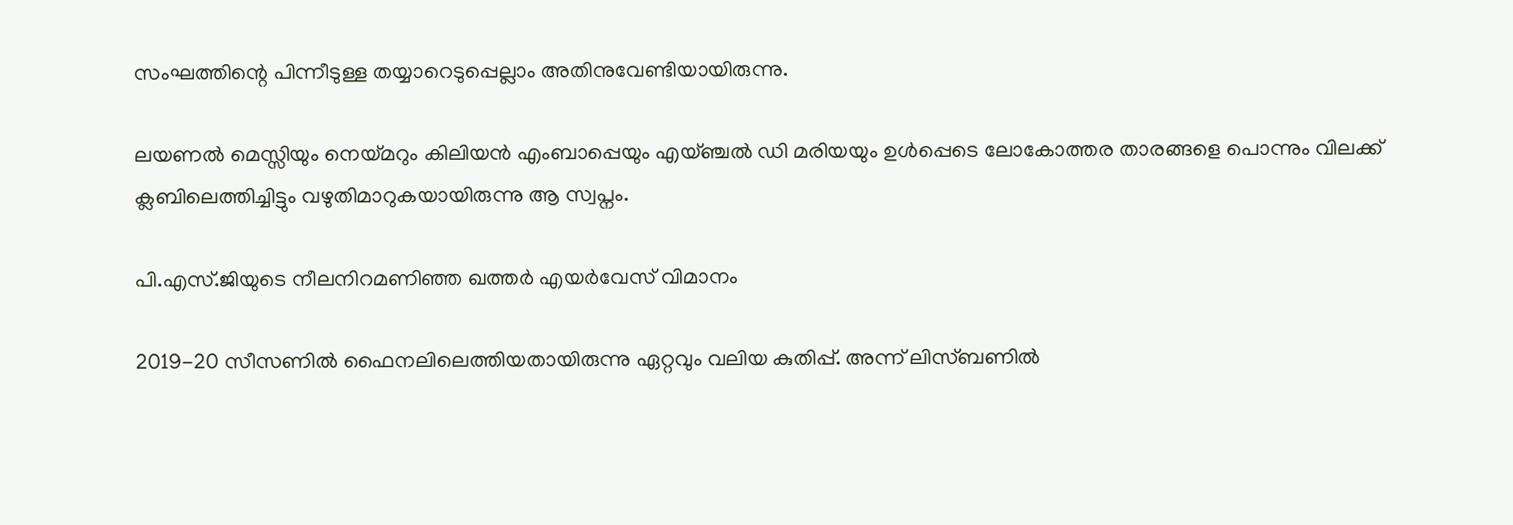സംഘത്തിന്റെ പിന്നീടുള്ള തയ്യാറെടുപ്പെല്ലാം അതിനുവേണ്ടിയായിരുന്നു.

ലയണൽ മെസ്സിയും നെയ്മറും കിലിയൻ എംബാപ്പെയും എയ്ഞ്ചൽ ഡി മരിയയും ഉൾപ്പെടെ ലോകോത്തര താരങ്ങളെ പൊന്നും വിലക്ക് ക്ലബിലെത്തിച്ചിട്ടും വഴുതിമാറുകയായിരുന്നു ആ സ്വപ്നം.

പി.എസ്.ജിയുടെ നീലനിറമണിഞ്ഞ ഖത്തർ എയർവേസ് വിമാനം

2019-20 സീസണിൽ ഫൈനലിലെത്തിയതായിരുന്നു ഏറ്റവും വലിയ കുതിപ്പ്. അന്ന് ലിസ്ബണിൽ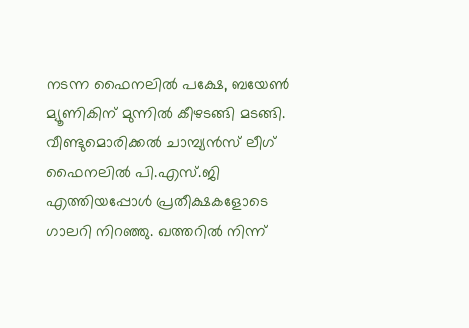നടന്ന ഫൈനലിൽ പക്ഷേ, ബയേൺ മ്യൂണികിന് മുന്നിൽ കീഴടങ്ങി മടങ്ങി. വീണ്ടുമൊരിക്കൽ ചാമ്പ്യൻസ് ലീഗ് ഫൈനലിൽ പി.എസ്.ജി എത്തിയപ്പോൾ പ്രതീക്ഷകളോടെ ഗാലറി നിറഞ്ഞു. ഖത്തറിൽ നിന്ന്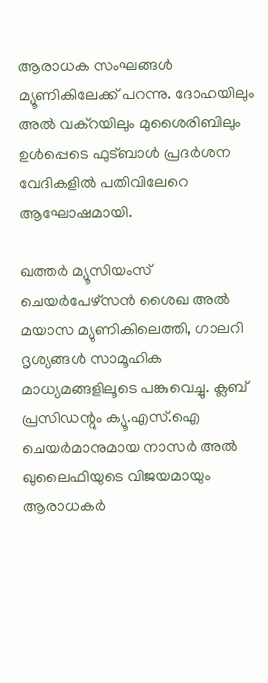ആരാധക സംഘങ്ങൾ മ്യൂണികിലേക്ക് പറന്നു. ദോഹയിലും അൽ വക്‌റയിലും മുശൈരിബിലും ഉൾപ്പെടെ ഫുട്ബാൾ പ്രദർശന വേദികളിൽ പതിവിലേറെ ആഘോഷമായി.

ഖത്തർ മ്യൂസിയംസ് ചെയർപേഴ്‌സൻ ശൈഖ അൽ മയാസ മ്യുണികിലെത്തി, ഗാലറി ദൃശ്യങ്ങൾ സാമൂഹിക മാധ്യമങ്ങളിലൂടെ പങ്കുവെച്ചു. ക്ലബ് പ്രസിഡന്റും ക്യൂ.എസ്.ഐ ചെയർമാനുമായ നാസർ അൽ ഖുലൈഫിയുടെ വിജയമായും ആരാധകർ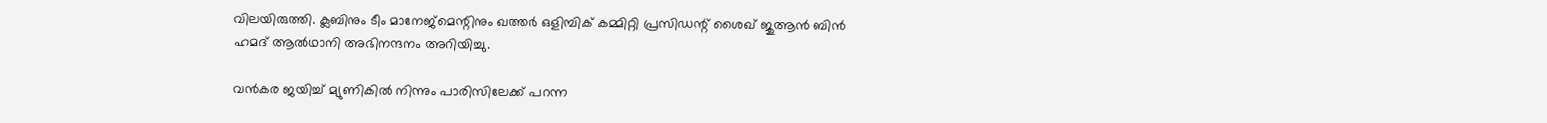വിലയിരുത്തി. ക്ലബിനും ടീം മാനേജ്‌മെന്റിനും ഖത്തർ ഒളിമ്പിക് കമ്മിറ്റി പ്രസിഡന്റ് ശൈഖ് ജുആൻ ബിൻ ഹമദ് ആൽഥാനി അഭിനന്ദനം അറിയിച്ചു.

വൻകര ജയിച്ച് മ്യുണികിൽ നിന്നും പാരിസിലേക്ക് പറന്ന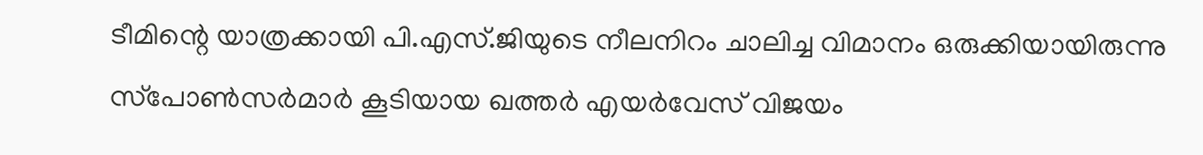ടീമിന്റെ യാത്രക്കായി പി.എസ്.ജിയുടെ നീലനിറം ചാലിച്ച വിമാനം ഒരുക്കിയായിരുന്നു സ്‌പോൺസർമാർ കൂടിയായ ഖത്തർ എയർവേസ് വിജയം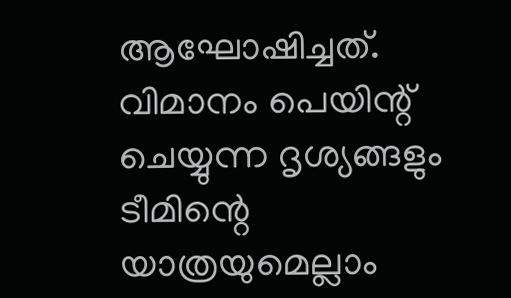ആഘോഷിച്ചത്. വിമാനം പെയിന്റ് ചെയ്യുന്ന ദൃശ്യങ്ങളും ടീമിന്റെ യാത്രയുമെല്ലാം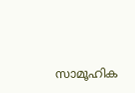സാമൂഹിക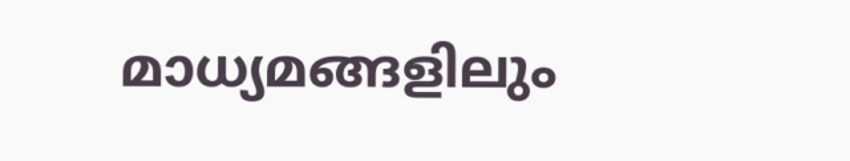മാധ്യമങ്ങളിലും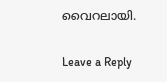വൈറലായി.

Leave a Reply